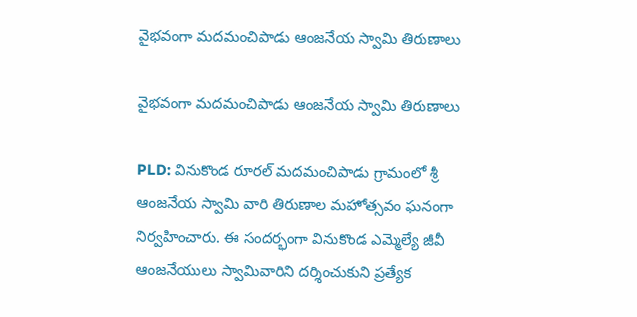వైభవంగా మదమంచిపాడు ఆంజనేయ స్వామి తిరుణాలు

వైభవంగా మదమంచిపాడు ఆంజనేయ స్వామి తిరుణాలు

PLD: వినుకొండ రూరల్ మదమంచిపాడు గ్రామంలో శ్రీ ఆంజనేయ స్వామి వారి తిరుణాల మహోత్సవం ఘనంగా నిర్వహించారు. ఈ సందర్భంగా వినుకొండ ఎమ్మెల్యే జీవీ ఆంజనేయులు స్వామివారిని దర్శించుకుని ప్రత్యేక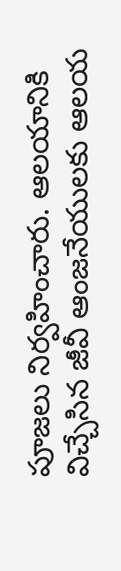పూజలు నిర్వహించారు. ఆలయానికి విచ్చేసిన జీవీ ఆంజనేయులకు ఆలయ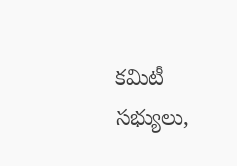కమిటీ సభ్యులు,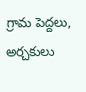గ్రామ పెద్దలు, అర్చకులు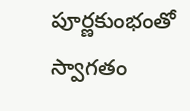పూర్ణకుంభంతో స్వాగతం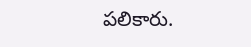పలికారు.